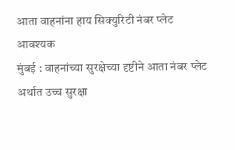आता वाहनांना हाय सिक्युरिटी नंबर प्लेट आवश्यक
मुंबई : वाहनांच्या सुरक्षेच्या दृष्टीने आता नंबर प्लेट अर्थात उच्च सुरक्षा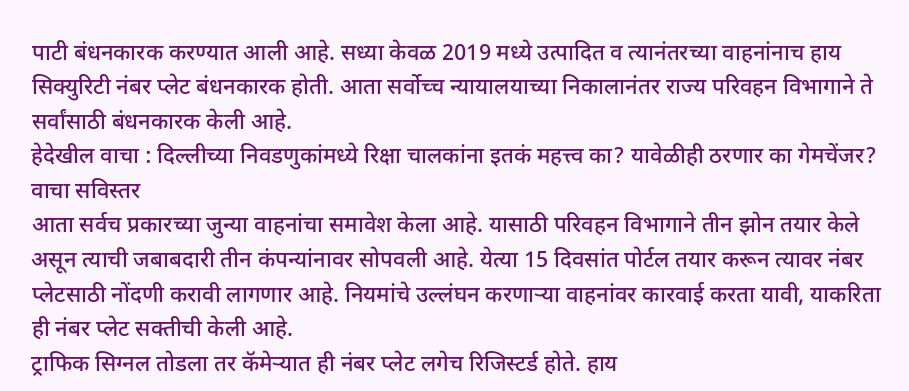पाटी बंधनकारक करण्यात आली आहे. सध्या केवळ 2019 मध्ये उत्पादित व त्यानंतरच्या वाहनांनाच हाय सिक्युरिटी नंबर प्लेट बंधनकारक होती. आता सर्वोच्च न्यायालयाच्या निकालानंतर राज्य परिवहन विभागाने ते सर्वांसाठी बंधनकारक केली आहे.
हेदेखील वाचा : दिल्लीच्या निवडणुकांमध्ये रिक्षा चालकांना इतकं महत्त्व का? यावेळीही ठरणार का गेमचेंजर? वाचा सविस्तर
आता सर्वच प्रकारच्या जुन्या वाहनांचा समावेश केला आहे. यासाठी परिवहन विभागाने तीन झोन तयार केले असून त्याची जबाबदारी तीन कंपन्यांनावर सोपवली आहे. येत्या 15 दिवसांत पोर्टल तयार करून त्यावर नंबर प्लेटसाठी नोंदणी करावी लागणार आहे. नियमांचे उल्लंघन करणाऱ्या वाहनांवर कारवाई करता यावी, याकरिता ही नंबर प्लेट सक्तीची केली आहे.
ट्राफिक सिग्नल तोडला तर कॅमेऱ्यात ही नंबर प्लेट लगेच रिजिस्टर्ड होते. हाय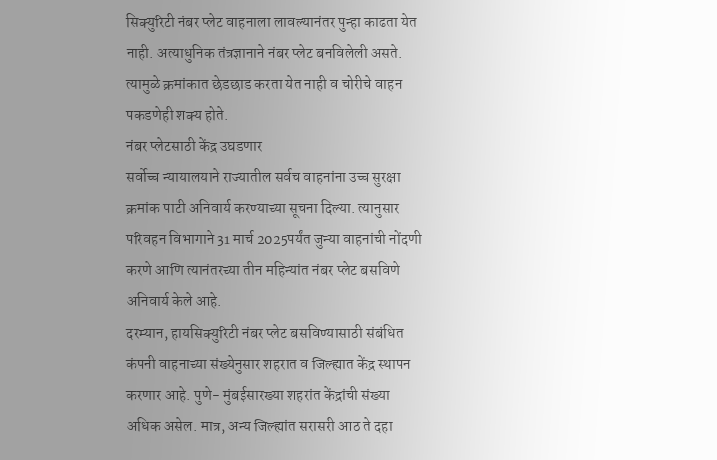सिक्युरिटी नंबर प्लेट वाहनाला लावल्यानंतर पुन्हा काढता येत नाही. अत्याधुनिक तंत्रज्ञानाने नंबर प्लेट बनविलेली असते. त्यामुळे क्रमांकात छेडछाड करता येत नाही व चोरीचे वाहन पकडणेही शक्य होते.
नंबर प्लेटसाठी केंद्र उघडणार
सर्वोच्च न्यायालयाने राज्यातील सर्वच वाहनांना उच्च सुरक्षा क्रमांक पाटी अनिवार्य करण्याच्या सूचना दिल्या. त्यानुसार परिवहन विभागाने 31 मार्च 2025पर्यंत जुन्या वाहनांची नोंदणी करणे आणि त्यानंतरच्या तीन महिन्यांत नंबर प्लेट बसविणे अनिवार्य केले आहे.
दरम्यान, हायसिक्युरिटी नंबर प्लेट बसविण्यासाठी संबंधित कंपनी वाहनाच्या संख्येनुसार शहरात व जिल्ह्यात केंद्र स्थापन करणार आहे. पुणे- मुंबईसारख्या शहरांत केंद्रांची संख्या अधिक असेल. मात्र, अन्य जिल्ह्यांत सरासरी आठ ते दहा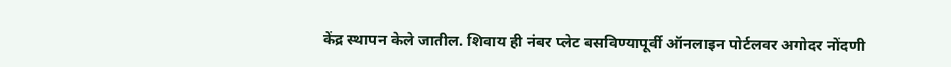केंद्र स्थापन केले जातील. शिवाय ही नंबर प्लेट बसविण्यापूर्वी ऑनलाइन पोर्टलवर अगोदर नोंदणी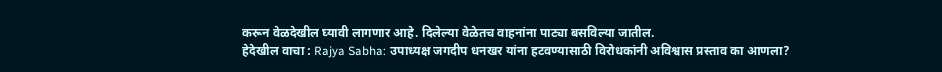करून वेळदेखील घ्यावी लागणार आहे. दिलेल्या वेळेतच वाहनांना पाट्या बसविल्या जातील.
हेदेखील वाचा : Rajya Sabha: उपाध्यक्ष जगदीप धनखर यांना हटवण्यासाठी विरोधकांनी अविश्वास प्रस्ताव का आणला?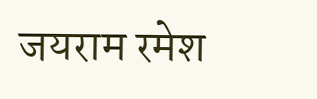जयराम रमेश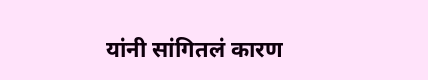यांनी सांगितलं कारण